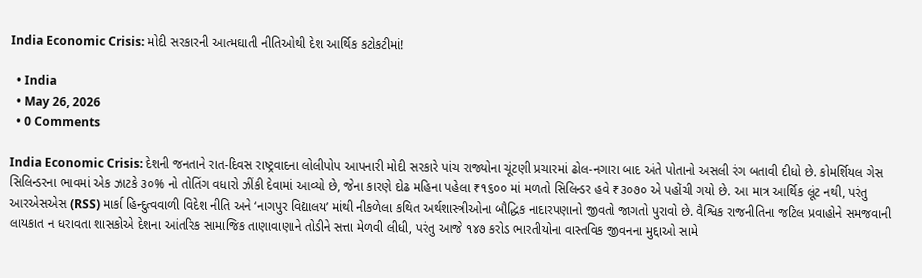India Economic Crisis: મોદી સરકારની આત્મઘાતી નીતિઓથી દેશ આર્થિક કટોકટીમાં!

  • India
  • May 26, 2026
  • 0 Comments

India Economic Crisis: દેશની જનતાને રાત-દિવસ રાષ્ટ્રવાદના લોલીપોપ આપનારી મોદી સરકારે પાંચ રાજ્યોના ચૂંટણી પ્રચારમાં ઢોલ-નગારા બાદ અંતે પોતાનો અસલી રંગ બતાવી દીધો છે. કોમર્શિયલ ગેસ સિલિન્ડરના ભાવમાં એક ઝાટકે ૩૦% નો તોતિંગ વધારો ઝીંકી દેવામાં આવ્યો છે, જેના કારણે દોઢ મહિના પહેલા ₹૧૬૦૦ માં મળતો સિલિન્ડર હવે ₹૩૦૭૦ એ પહોંચી ગયો છે. આ માત્ર આર્થિક લૂંટ નથી, પરંતુ આરએસએસ (RSS) માર્કા હિન્દુત્વવાળી વિદેશ નીતિ અને ‘નાગપુર વિદ્યાલય’ માંથી નીકળેલા કથિત અર્થશાસ્ત્રીઓના બૌદ્ધિક નાદારપણાનો જીવતો જાગતો પુરાવો છે. વૈશ્વિક રાજનીતિના જટિલ પ્રવાહોને સમજવાની લાયકાત ન ધરાવતા શાસકોએ દેશના આંતરિક સામાજિક તાણાવાણાને તોડીને સત્તા મેળવી લીધી, પરંતુ આજે ૧૪૭ કરોડ ભારતીયોના વાસ્તવિક જીવનના મુદ્દાઓ સામે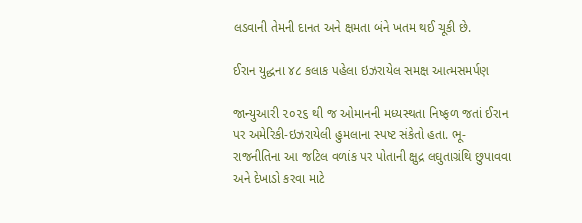લડવાની તેમની દાનત અને ક્ષમતા બંને ખતમ થઈ ચૂકી છે.

ઈરાન યુદ્ધના ૪૮ કલાક પહેલા ઇઝરાયેલ સમક્ષ આત્મસમર્પણ

જાન્યુઆરી ૨૦૨૬ થી જ ઓમાનની મધ્યસ્થતા નિષ્ફળ જતાં ઈરાન પર અમેરિકી-ઇઝરાયેલી હુમલાના સ્પષ્ટ સંકેતો હતા. ભૂ-રાજનીતિના આ જટિલ વળાંક પર પોતાની ક્ષુદ્ર લઘુતાગ્રંથિ છુપાવવા અને દેખાડો કરવા માટે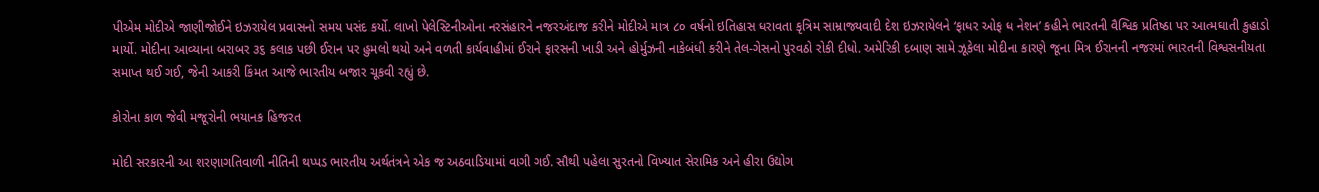પીએમ મોદીએ જાણીજોઈને ઇઝરાયેલ પ્રવાસનો સમય પસંદ કર્યો. લાખો પેલેસ્ટિનીઓના નરસંહારને નજરઅંદાજ કરીને મોદીએ માત્ર ૮૦ વર્ષનો ઇતિહાસ ધરાવતા કૃત્રિમ સામ્રાજ્યવાદી દેશ ઇઝરાયેલને ‘ફાધર ઓફ ધ નેશન’ કહીને ભારતની વૈશ્વિક પ્રતિષ્ઠા પર આત્મઘાતી કુહાડો માર્યો. મોદીના આવ્યાના બરાબર ૩૬ કલાક પછી ઈરાન પર હુમલો થયો અને વળતી કાર્યવાહીમાં ઈરાને ફારસની ખાડી અને હોર્મુઝની નાકેબંધી કરીને તેલ-ગેસનો પુરવઠો રોકી દીધો. અમેરિકી દબાણ સામે ઝૂકેલા મોદીના કારણે જૂના મિત્ર ઈરાનની નજરમાં ભારતની વિશ્વસનીયતા સમાપ્ત થઈ ગઈ, જેની આકરી કિંમત આજે ભારતીય બજાર ચૂકવી રહ્યું છે.

કોરોના કાળ જેવી મજૂરોની ભયાનક હિજરત

મોદી સરકારની આ શરણાગતિવાળી નીતિની થપ્પડ ભારતીય અર્થતંત્રને એક જ અઠવાડિયામાં વાગી ગઈ. સૌથી પહેલા સુરતનો વિખ્યાત સેરામિક અને હીરા ઉદ્યોગ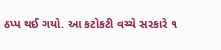ઠપ્પ થઈ ગયો. આ કટોકટી વચ્ચે સરકારે ૧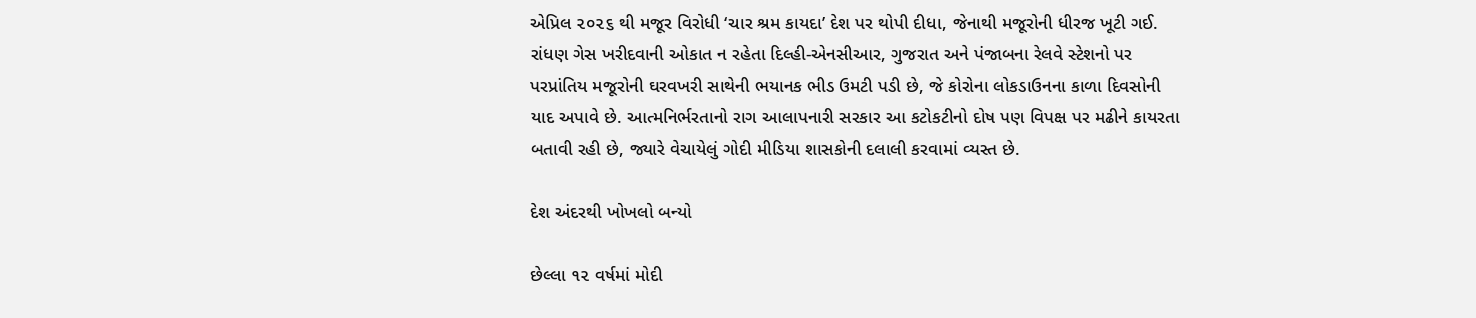એપ્રિલ ૨૦૨૬ થી મજૂર વિરોધી ‘ચાર શ્રમ કાયદા’ દેશ પર થોપી દીધા, જેનાથી મજૂરોની ધીરજ ખૂટી ગઈ. રાંધણ ગેસ ખરીદવાની ઓકાત ન રહેતા દિલ્હી-એનસીઆર, ગુજરાત અને પંજાબના રેલવે સ્ટેશનો પર પરપ્રાંતિય મજૂરોની ઘરવખરી સાથેની ભયાનક ભીડ ઉમટી પડી છે, જે કોરોના લોકડાઉનના કાળા દિવસોની યાદ અપાવે છે. આત્મનિર્ભરતાનો રાગ આલાપનારી સરકાર આ કટોકટીનો દોષ પણ વિપક્ષ પર મઢીને કાયરતા બતાવી રહી છે, જ્યારે વેચાયેલું ગોદી મીડિયા શાસકોની દલાલી કરવામાં વ્યસ્ત છે.

દેશ અંદરથી ખોખલો બન્યો

છેલ્લા ૧૨ વર્ષમાં મોદી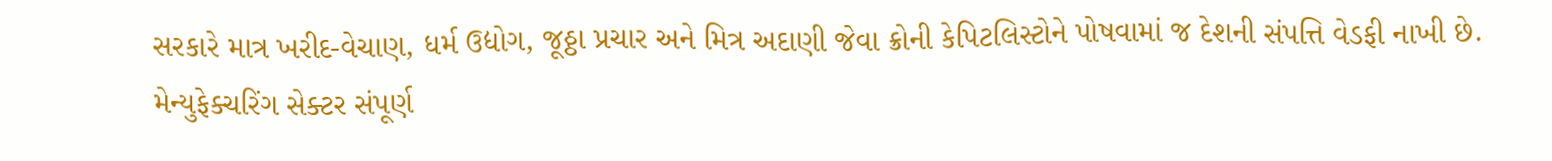સરકારે માત્ર ખરીદ-વેચાણ, ધર્મ ઉદ્યોગ, જૂઠ્ઠા પ્રચાર અને મિત્ર અદાણી જેવા ક્રોની કેપિટલિસ્ટોને પોષવામાં જ દેશની સંપત્તિ વેડફી નાખી છે. મેન્યુફેક્ચરિંગ સેક્ટર સંપૂર્ણ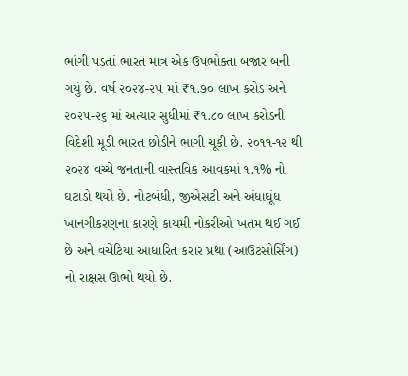ભાંગી પડતાં ભારત માત્ર એક ઉપભોક્તા બજાર બની ગયું છે. વર્ષ ૨૦૨૪-૨૫ માં ₹૧.૭૦ લાખ કરોડ અને ૨૦૨૫-૨૬ માં અત્યાર સુધીમાં ₹૧.૮૦ લાખ કરોડની વિદેશી મૂડી ભારત છોડીને ભાગી ચૂકી છે. ૨૦૧૧-૧૨ થી ૨૦૨૪ વચ્ચે જનતાની વાસ્તવિક આવકમાં ૧.૧% નો ઘટાડો થયો છે. નોટબંધી, જીએસટી અને અંધાધૂંધ ખાનગીકરણના કારણે કાયમી નોકરીઓ ખતમ થઈ ગઈ છે અને વચેટિયા આધારિત કરાર પ્રથા (આઉટસોર્સિંગ) નો રાક્ષસ ઊભો થયો છે.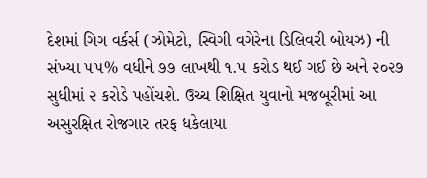દેશમાં ગિગ વર્કર્સ (ઝોમેટો, સ્વિગી વગેરેના ડિલિવરી બોયઝ) ની સંખ્યા ૫૫% વધીને ૭૭ લાખથી ૧.૫ કરોડ થઈ ગઈ છે અને ૨૦૨૭ સુધીમાં ૨ કરોડે પહોંચશે. ઉચ્ચ શિક્ષિત યુવાનો મજબૂરીમાં આ અસુરક્ષિત રોજગાર તરફ ધકેલાયા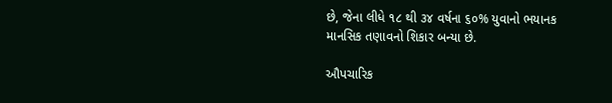છે, જેના લીધે ૧૮ થી ૩૪ વર્ષના ૬૦% યુવાનો ભયાનક માનસિક તણાવનો શિકાર બન્યા છે.

ઔપચારિક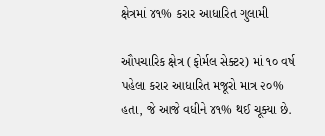ક્ષેત્રમાં ૪૧% કરાર આધારિત ગુલામી

ઔપચારિક ક્ષેત્ર (ફોર્મલ સેક્ટર) માં ૧૦ વર્ષ પહેલા કરાર આધારિત મજૂરો માત્ર ૨૦% હતા, જે આજે વધીને ૪૧% થઈ ચૂક્યા છે.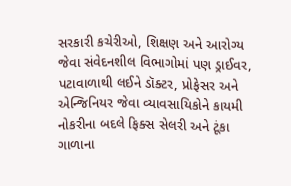સરકારી કચેરીઓ, શિક્ષણ અને આરોગ્ય જેવા સંવેદનશીલ વિભાગોમાં પણ ડ્રાઈવર, પટાવાળાથી લઈને ડૉક્ટર, પ્રોફેસર અને એન્જિનિયર જેવા વ્યાવસાયિકોને કાયમી નોકરીના બદલે ફિક્સ સેલરી અને ટૂંકા ગાળાના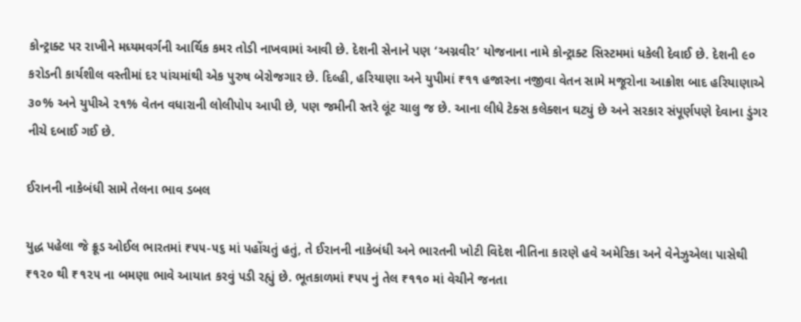કોન્ટ્રાક્ટ પર રાખીને મધ્યમવર્ગની આર્થિક કમર તોડી નાખવામાં આવી છે. દેશની સેનાને પણ ‘અગ્નવીર’ યોજનાના નામે કોન્ટ્રાક્ટ સિસ્ટમમાં ધકેલી દેવાઈ છે. દેશની ૯૦ કરોડની કાર્યશીલ વસ્તીમાં દર પાંચમાંથી એક પુરુષ બેરોજગાર છે. દિલ્હી, હરિયાણા અને યુપીમાં ₹૧૧ હજારના નજીવા વેતન સામે મજૂરોના આક્રોશ બાદ હરિયાણાએ ૩૦% અને યુપીએ ૨૧% વેતન વધારાની લોલીપોપ આપી છે, પણ જમીની સ્તરે લૂંટ ચાલુ જ છે. આના લીધે ટેક્સ કલેક્શન ઘટ્યું છે અને સરકાર સંપૂર્ણપણે દેવાના ડુંગર નીચે દબાઈ ગઈ છે.

ઈરાનની નાકેબંધી સામે તેલના ભાવ ડબલ

યુદ્ધ પહેલા જે ક્રૂડ ઓઈલ ભારતમાં ₹૫૫-૫૬ માં પહોંચતું હતું, તે ઈરાનની નાકેબંધી અને ભારતની ખોટી વિદેશ નીતિના કારણે હવે અમેરિકા અને વેનેઝુએલા પાસેથી ₹૧૨૦ થી ₹૧૨૫ ના બમણા ભાવે આયાત કરવું પડી રહ્યું છે. ભૂતકાળમાં ₹૫૫ નું તેલ ₹૧૧૦ માં વેચીને જનતા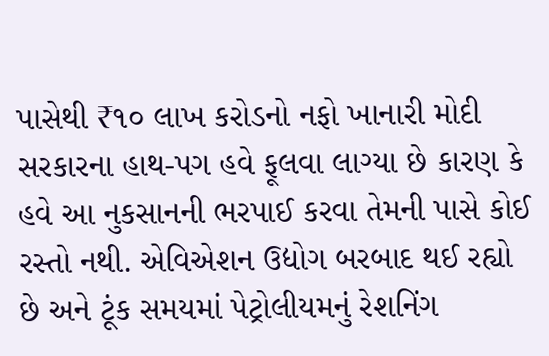પાસેથી ₹૧૦ લાખ કરોડનો નફો ખાનારી મોદી સરકારના હાથ-પગ હવે ફૂલવા લાગ્યા છે કારણ કે હવે આ નુકસાનની ભરપાઈ કરવા તેમની પાસે કોઈ રસ્તો નથી. એવિએશન ઉદ્યોગ બરબાદ થઈ રહ્યો છે અને ટૂંક સમયમાં પેટ્રોલીયમનું રેશનિંગ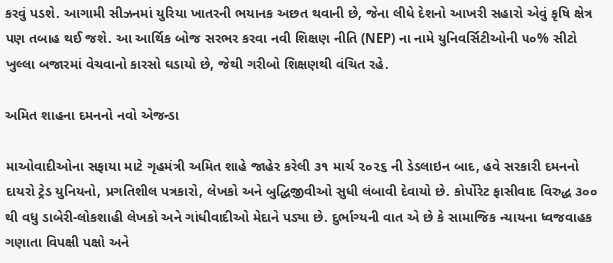કરવું પડશે. આગામી સીઝનમાં યુરિયા ખાતરની ભયાનક અછત થવાની છે, જેના લીધે દેશનો આખરી સહારો એવું કૃષિ ક્ષેત્ર પણ તબાહ થઈ જશે. આ આર્થિક બોજ સરભર કરવા નવી શિક્ષણ નીતિ (NEP) ના નામે યુનિવર્સિટીઓની ૫૦% સીટો ખુલ્લા બજારમાં વેચવાનો કારસો ઘડાયો છે, જેથી ગરીબો શિક્ષણથી વંચિત રહે.

અમિત શાહના દમનનો નવો એજન્ડા

માઓવાદીઓના સફાયા માટે ગૃહમંત્રી અમિત શાહે જાહેર કરેલી ૩૧ માર્ચ ૨૦૨૬ ની ડેડલાઇન બાદ, હવે સરકારી દમનનો દાયરો ટ્રેડ યુનિયનો, પ્રગતિશીલ પત્રકારો, લેખકો અને બુદ્ધિજીવીઓ સુધી લંબાવી દેવાયો છે. કોર્પોરેટ ફાસીવાદ વિરુદ્ધ ૩૦૦ થી વધુ ડાબેરી-લોકશાહી લેખકો અને ગાંધીવાદીઓ મેદાને પડ્યા છે. દુર્ભાગ્યની વાત એ છે કે સામાજિક ન્યાયના ધ્વજવાહક ગણાતા વિપક્ષી પક્ષો અને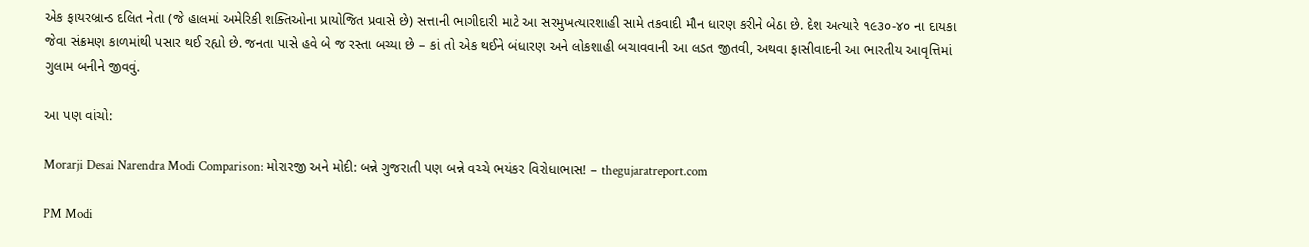એક ફાયરબ્રાન્ડ દલિત નેતા (જે હાલમાં અમેરિકી શક્તિઓના પ્રાયોજિત પ્રવાસે છે) સત્તાની ભાગીદારી માટે આ સરમુખત્યારશાહી સામે તકવાદી મૌન ધારણ કરીને બેઠા છે. દેશ અત્યારે ૧૯૩૦-૪૦ ના દાયકા જેવા સંક્રમણ કાળમાંથી પસાર થઈ રહ્યો છે. જનતા પાસે હવે બે જ રસ્તા બચ્યા છે – કાં તો એક થઈને બંધારણ અને લોકશાહી બચાવવાની આ લડત જીતવી, અથવા ફાસીવાદની આ ભારતીય આવૃત્તિમાં ગુલામ બનીને જીવવું.

આ પણ વાંચો:

Morarji Desai Narendra Modi Comparison: મોરારજી અને મોદી: બન્ને ગુજરાતી પણ બન્ને વચ્ચે ભયંકર વિરોધાભાસ! – thegujaratreport.com

PM Modi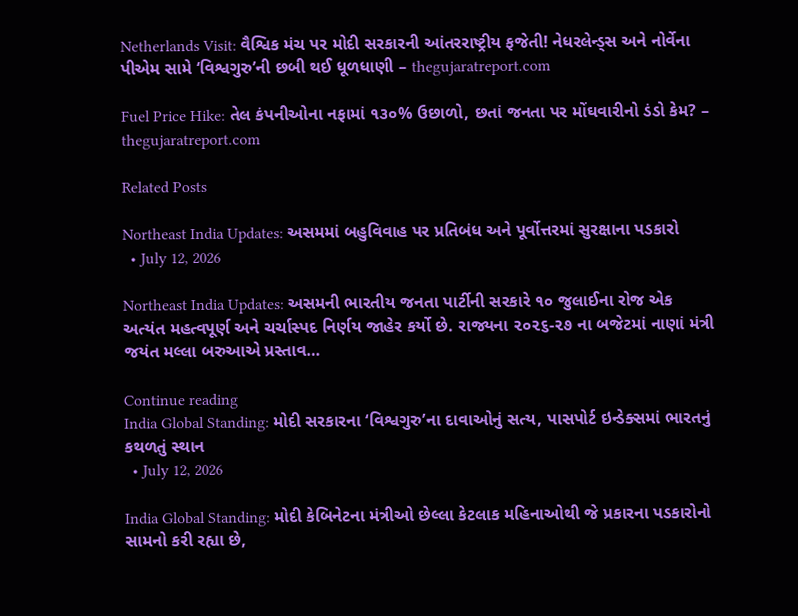Netherlands Visit: વૈશ્વિક મંચ પર મોદી સરકારની આંતરરાષ્ટ્રીય ફજેતી! નેધરલેન્ડ્સ અને નોર્વેના પીએમ સામે ‘વિશ્વગુરુ’ની છબી થઈ ધૂળધાણી – thegujaratreport.com

Fuel Price Hike: તેલ કંપનીઓના નફામાં ૧૩૦% ઉછાળો, છતાં જનતા પર મોંઘવારીનો ડંડો કેમ? – thegujaratreport.com

Related Posts

Northeast India Updates: અસમમાં બહુવિવાહ પર પ્રતિબંધ અને પૂર્વોત્તરમાં સુરક્ષાના પડકારો
  • July 12, 2026

Northeast India Updates: અસમની ભારતીય જનતા પાર્ટીની સરકારે ૧૦ જુલાઈના રોજ એક અત્યંત મહત્વપૂર્ણ અને ચર્ચાસ્પદ નિર્ણય જાહેર કર્યો છે. રાજ્યના ૨૦૨૬-૨૭ ના બજેટમાં નાણાં મંત્રી જયંત મલ્લા બરુઆએ પ્રસ્તાવ…

Continue reading
India Global Standing: મોદી સરકારના ‘વિશ્વગુરુ’ના દાવાઓનું સત્ય, પાસપોર્ટ ઇન્ડેક્સમાં ભારતનું કથળતું સ્થાન
  • July 12, 2026

India Global Standing: મોદી કેબિનેટના મંત્રીઓ છેલ્લા કેટલાક મહિનાઓથી જે પ્રકારના પડકારોનો સામનો કરી રહ્યા છે,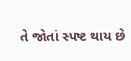તે જોતાં સ્પષ્ટ થાય છે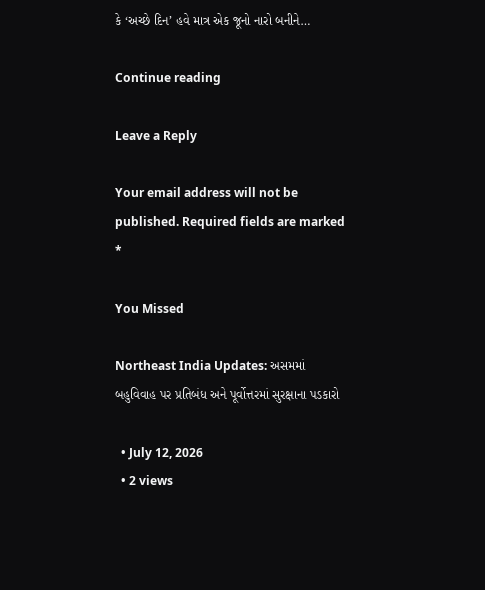કે ‘અચ્છે દિન’ હવે માત્ર એક જૂનો નારો બનીને…

Continue reading

Leave a Reply

Your email address will not be published. Required fields are marked *

You Missed

Northeast India Updates: અસમમાં બહુવિવાહ પર પ્રતિબંધ અને પૂર્વોત્તરમાં સુરક્ષાના પડકારો

  • July 12, 2026
  • 2 views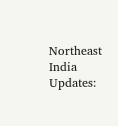Northeast India Updates: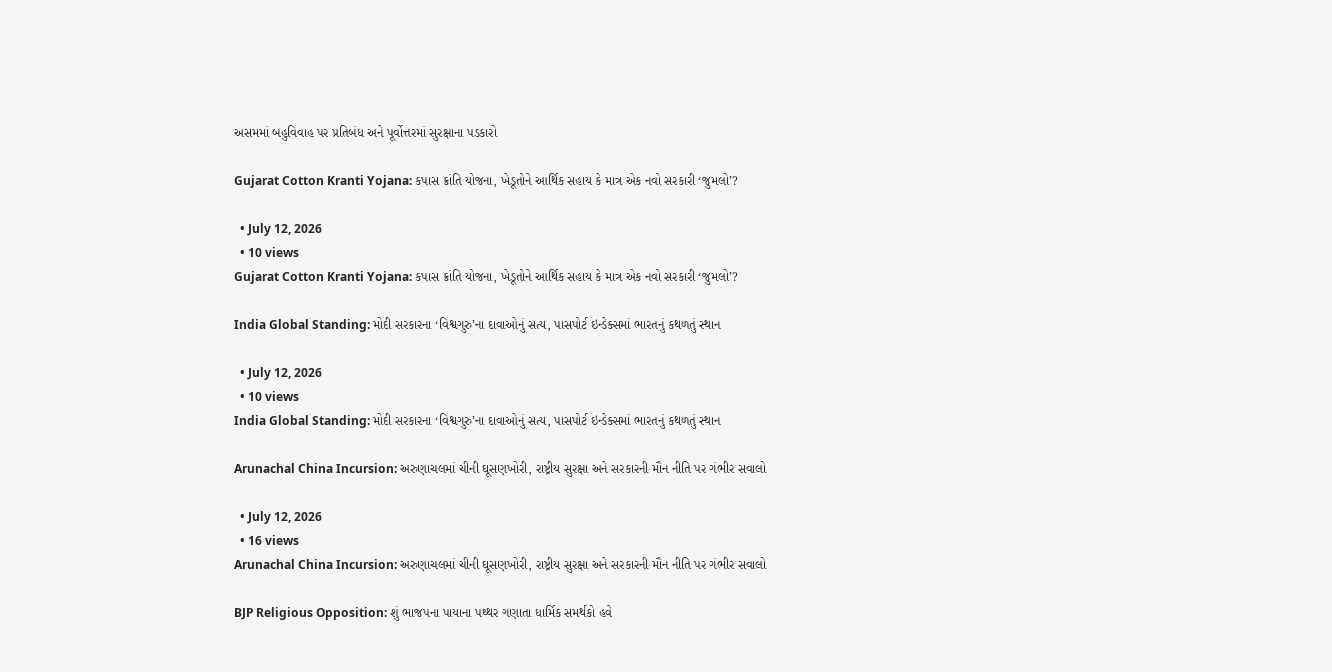અસમમાં બહુવિવાહ પર પ્રતિબંધ અને પૂર્વોત્તરમાં સુરક્ષાના પડકારો

Gujarat Cotton Kranti Yojana: કપાસ ક્રાંતિ યોજના, ખેડૂતોને આર્થિક સહાય કે માત્ર એક નવો સરકારી ‘જુમલો’?

  • July 12, 2026
  • 10 views
Gujarat Cotton Kranti Yojana: કપાસ ક્રાંતિ યોજના, ખેડૂતોને આર્થિક સહાય કે માત્ર એક નવો સરકારી ‘જુમલો’?

India Global Standing: મોદી સરકારના ‘વિશ્વગુરુ’ના દાવાઓનું સત્ય, પાસપોર્ટ ઇન્ડેક્સમાં ભારતનું કથળતું સ્થાન

  • July 12, 2026
  • 10 views
India Global Standing: મોદી સરકારના ‘વિશ્વગુરુ’ના દાવાઓનું સત્ય, પાસપોર્ટ ઇન્ડેક્સમાં ભારતનું કથળતું સ્થાન

Arunachal China Incursion: અરુણાચલમાં ચીની ઘૂસણખોરી, રાષ્ટ્રીય સુરક્ષા અને સરકારની મૌન નીતિ પર ગંભીર સવાલો

  • July 12, 2026
  • 16 views
Arunachal China Incursion: અરુણાચલમાં ચીની ઘૂસણખોરી, રાષ્ટ્રીય સુરક્ષા અને સરકારની મૌન નીતિ પર ગંભીર સવાલો

BJP Religious Opposition: શું ભાજપના પાયાના પથ્થર ગણાતા ધાર્મિક સમર્થકો હવે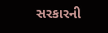સરકારની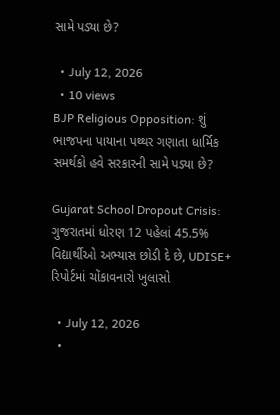સામે પડ્યા છે?

  • July 12, 2026
  • 10 views
BJP Religious Opposition: શું ભાજપના પાયાના પથ્થર ગણાતા ધાર્મિક સમર્થકો હવે સરકારની સામે પડ્યા છે?

Gujarat School Dropout Crisis: ગુજરાતમાં ધોરણ 12 પહેલાં 45.5% વિદ્યાર્થીઓ અભ્યાસ છોડી દે છે, UDISE+ રિપોર્ટમાં ચોંકાવનારો ખુલાસો

  • July 12, 2026
  •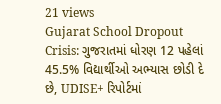21 views
Gujarat School Dropout Crisis: ગુજરાતમાં ધોરણ 12 પહેલાં 45.5% વિદ્યાર્થીઓ અભ્યાસ છોડી દે છે, UDISE+ રિપોર્ટમાં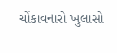ચોંકાવનારો ખુલાસો